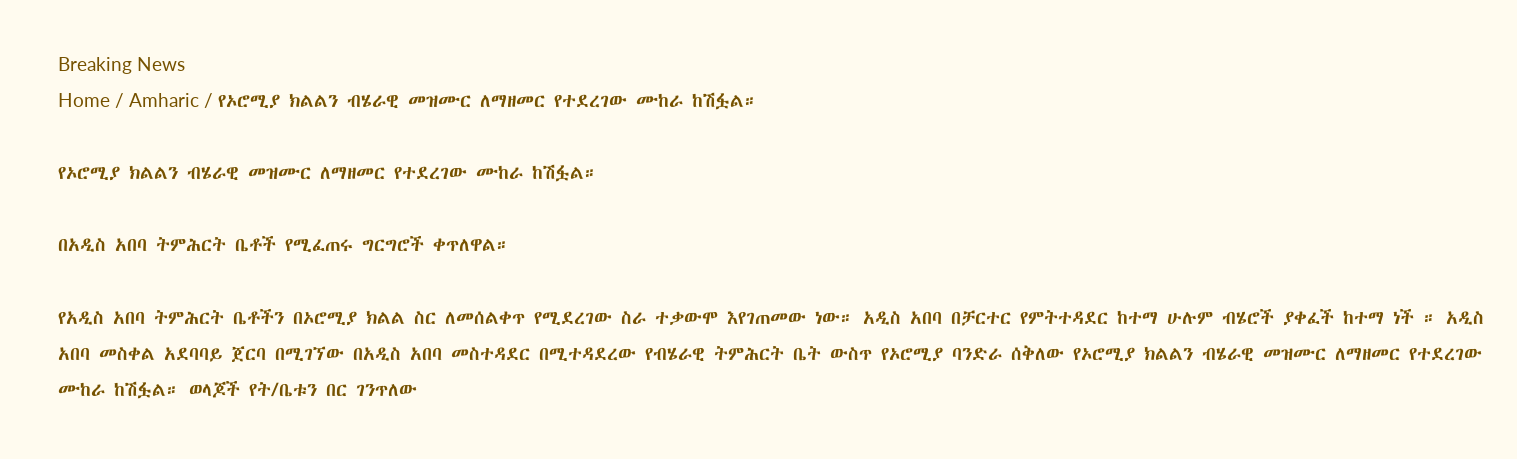Breaking News
Home / Amharic / የኦሮሚያ ክልልን ብሄራዊ መዝሙር ለማዘመር የተደረገው ሙከራ ከሽፏል።

የኦሮሚያ ክልልን ብሄራዊ መዝሙር ለማዘመር የተደረገው ሙከራ ከሽፏል።

በአዲስ አበባ ትምሕርት ቤቶች የሚፈጠሩ ግርግሮች ቀጥለዋል።

የአዲስ አበባ ትምሕርት ቤቶችን በኦሮሚያ ክልል ስር ለመሰልቀጥ የሚደረገው ስራ ተቃውሞ እየገጠመው ነው። አዲስ አበባ በቻርተር የምትተዳደር ከተማ ሁሉም ብሄሮች ያቀፈች ከተማ ነች ። አዲስ አበባ መስቀል አደባባይ ጀርባ በሚገኘው በአዲስ አበባ መስተዳደር በሚተዳደረው የብሄራዊ ትምሕርት ቤት ውስጥ የኦሮሚያ ባንድራ ሰቅለው የኦሮሚያ ክልልን ብሄራዊ መዝሙር ለማዘመር የተደረገው ሙከራ ከሽፏል። ወላጆች የት/ቤቱን በር ገንጥለው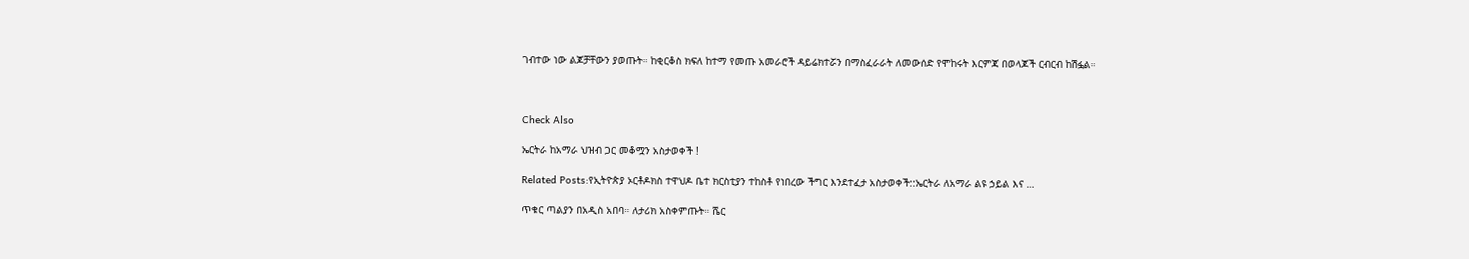ገብተው ነው ልጆቻቸውን ያወጡት። ከቂርቆስ ክፍለ ከተማ የመጡ አመራሮች ዳይሬክተሯን በማስፈራራት ለመውሰድ የሞከሩት እርምጃ በወላጆች ርብርብ ከሽፏል።



Check Also

ኤርትራ ከአማራ ህዝብ ጋር መቆሟን አስታወቀች !

Related Posts:የኢትዮጵያ ኦርቶዶክስ ተዋህዶ ቤተ ክርስቲያን ተከስቶ የነበረው ችግር እንደተፈታ አስታወቀች::ኤርትራ ለአማራ ልዩ ኃይል እና …

ጥቁር ጣልያን በአዲስ አበባ። ለታሪክ አስቀምጡት። ሼር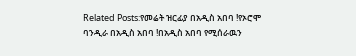Related Posts:የመሬት ዝርፊያ በአዲስ አበባ !የኦሮሞ ባንዲራ በአዲስ አበባ !በአዲስ አበባ የሚሰራዉን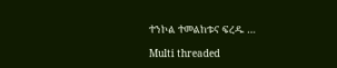ተንኮል ተመልከቱና ፍረዱ …

Multi threaded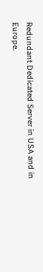Redundant Dedicated Server in USA and in Europe.